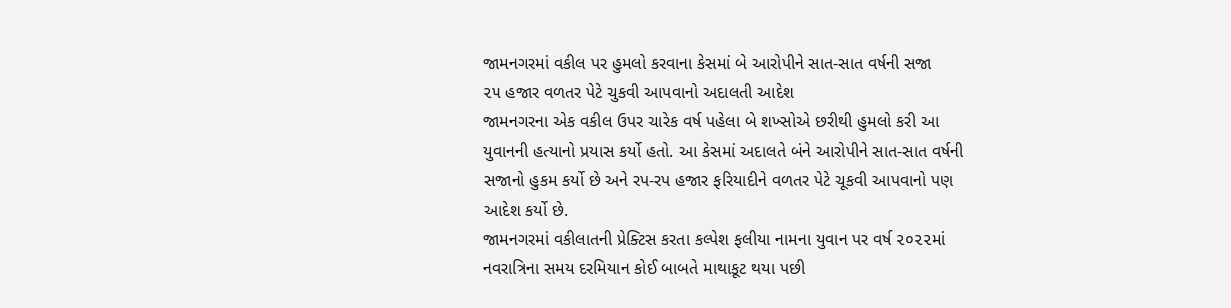જામનગરમાં વકીલ પર હુમલો કરવાના કેસમાં બે આરોપીને સાત-સાત વર્ષની સજા
૨૫ હજાર વળતર પેટે ચુકવી આપવાનો અદાલતી આદેશ
જામનગરના એક વકીલ ઉપર ચારેક વર્ષ પહેલા બે શખ્સોએ છરીથી હુમલો કરી આ યુવાનની હત્યાનો પ્રયાસ કર્યો હતો. આ કેસમાં અદાલતે બંને આરોપીને સાત-સાત વર્ષની સજાનો હુકમ કર્યો છે અને રપ-રપ હજાર ફરિયાદીને વળતર પેટે ચૂકવી આપવાનો પણ આદેશ કર્યો છે.
જામનગરમાં વકીલાતની પ્રેક્ટિસ કરતા કલ્પેશ ફલીયા નામના યુવાન પર વર્ષ ૨૦૨૨માં નવરાત્રિના સમય દરમિયાન કોઈ બાબતે માથાકૂટ થયા પછી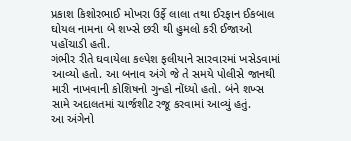પ્રકાશ કિશોરભાઈ મોખરા ઉર્ફે લાલા તથા ઈરફાન ઈકબાલ ઘોયલ નામના બે શખ્સે છરી થી હુમલો કરી ઈજાઓ પહોંચાડી હતી.
ગંભીર રીતે ઘવાયેલા કલ્પેશ ફલીયાને સારવારમાં ખસેડવામાં આવ્યો હતો. આ બનાવ અંગે જે તે સમયે પોલીસે જાનથી મારી નાખવાની કોશિષનો ગુન્હો નોંધ્યો હતો. બંને શખ્સ સામે અદાલતમાં ચાર્જશીટ રજૂ કરવામાં આવ્યું હતું.
આ અંગેનો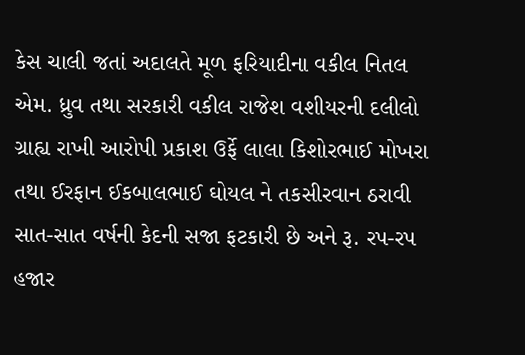કેસ ચાલી જતાં અદાલતે મૂળ ફરિયાદીના વકીલ નિતલ એમ. ધ્રુવ તથા સરકારી વકીલ રાજેશ વશીયરની દલીલો ગ્રાહ્ય રાખી આરોપી પ્રકાશ ઉર્ફે લાલા કિશોરભાઈ મોખરા તથા ઈરફાન ઈકબાલભાઈ ઘોયલ ને તકસીરવાન ઠરાવી સાત-સાત વર્ષની કેદની સજા ફટકારી છે અને રૂ. રપ-રપ હજાર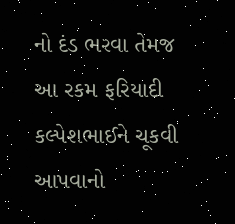નો દંડ ભરવા તેમજ આ રકમ ફરિયાદી કલ્પેશભાઈને ચૂકવી આપવાનો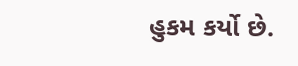હુકમ કર્યો છે.